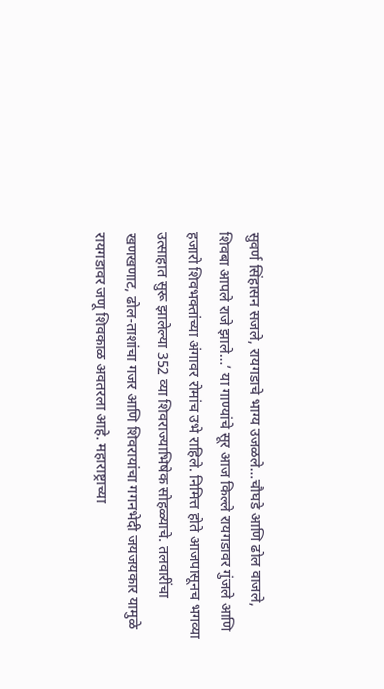सुवर्ण सिंहासन सजले, रायगडाचे भाग्य उजळले…चौघडे आणि ढोल वाजले, शिवबा आपले राजे झाले…’ या गाण्यांचे सूर आज किल्ले रायगडावर गुंजले आणि हजारो शिवभक्तांच्या अंगावर रोमांच उभे राहिले. निमित्त होते आजपासूनच भगव्या उत्साहात सुरू झालेल्या 352 व्या शिवराज्याभिषेक सोहळ्याचे. तलवारींचा खणखणाट, ढोल-ताशांचा गजर आणि शिवरायांचा गगनभेदी जयजयकार यामुळे रायगडावर जणू शिवकाळ अवतरला आहे. महाराष्ट्राच्या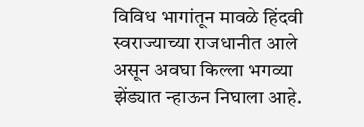विविध भागांतून मावळे हिंदवी स्वराज्याच्या राजधानीत आले असून अवघा किल्ला भगव्या झेंड्यात न्हाऊन निघाला आहे.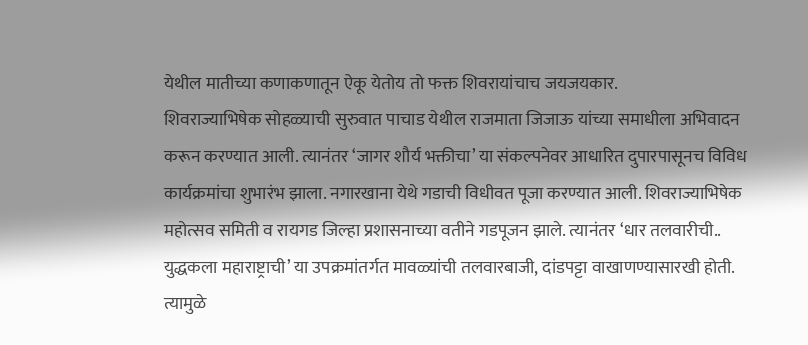येथील मातीच्या कणाकणातून ऐकू येतोय तो फक्त शिवरायांचाच जयजयकार.
शिवराज्याभिषेक सोहळ्याची सुरुवात पाचाड येथील राजमाता जिजाऊ यांच्या समाधीला अभिवादन करून करण्यात आली. त्यानंतर ‘जागर शौर्य भक्तीचा’ या संकल्पनेवर आधारित दुपारपासूनच विविध कार्यक्रमांचा शुभारंभ झाला. नगारखाना येथे गडाची विधीवत पूजा करण्यात आली. शिवराज्याभिषेक महोत्सव समिती व रायगड जिल्हा प्रशासनाच्या वतीने गडपूजन झाले. त्यानंतर ‘धार तलवारीची.. युद्धकला महाराष्ट्राची’ या उपक्रमांतर्गत मावळ्यांची तलवारबाजी, दांडपट्टा वाखाणण्यासारखी होती. त्यामुळे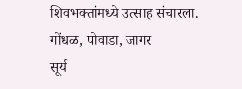शिवभक्तांमध्ये उत्साह संचारला.
गोंधळ, पोवाडा, जागर
सूर्य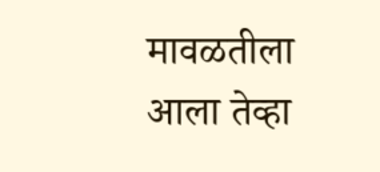मावळतीला आला तेव्हा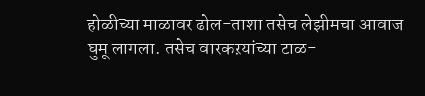होळीच्या माळावर ढोल-ताशा तसेच लेझीमचा आवाज घुमू लागला. तसेच वारकऱयांच्या टाळ-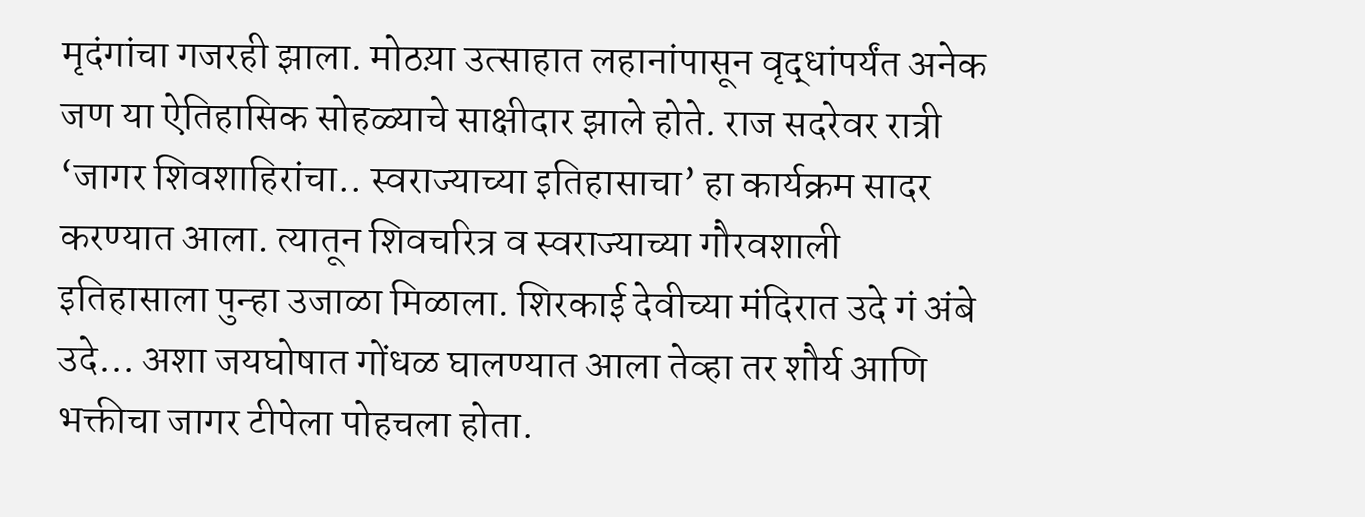मृदंगांचा गजरही झाला. मोठय़ा उत्साहात लहानांपासून वृद्धांपर्यंत अनेक जण या ऐतिहासिक सोहळ्याचे साक्षीदार झाले होते. राज सदरेवर रात्री ‘जागर शिवशाहिरांचा.. स्वराज्याच्या इतिहासाचा’ हा कार्यक्रम सादर करण्यात आला. त्यातून शिवचरित्र व स्वराज्याच्या गौरवशाली इतिहासाला पुन्हा उजाळा मिळाला. शिरकाई देवीच्या मंदिरात उदे गं अंबे उदे… अशा जयघोषात गोंधळ घालण्यात आला तेव्हा तर शौर्य आणि भक्तीचा जागर टीपेला पोहचला होता.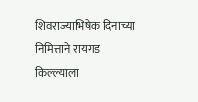शिवराज्याभिषेक दिनाच्या निमित्ताने रायगड किल्ल्याला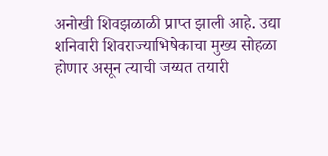अनोखी शिवझळाळी प्राप्त झाली आहे. उद्या शनिवारी शिवराज्याभिषेकाचा मुख्य सोहळा होणार असून त्याची जय्यत तयारी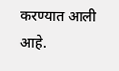करण्यात आली आहे.